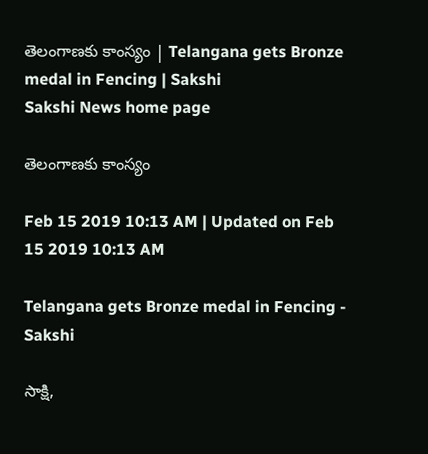తెలంగాణకు కాంస్యం | Telangana gets Bronze medal in Fencing | Sakshi
Sakshi News home page

తెలంగాణకు కాంస్యం

Feb 15 2019 10:13 AM | Updated on Feb 15 2019 10:13 AM

Telangana gets Bronze medal in Fencing - Sakshi

సాక్షి,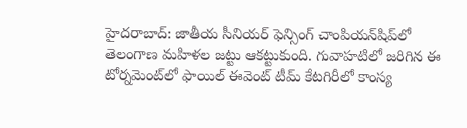హైదరాబాద్‌: జాతీయ సీనియర్‌ ఫెన్సింగ్‌ చాంపియన్‌షిప్‌లో తెలంగాణ మహిళల జట్టు ఆకట్టుకుంది. గువాహటిలో జరిగిన ఈ టోర్నమెంట్‌లో ఫాయిల్‌ ఈవెంట్‌ టీమ్‌ కేటగిరీలో కాంస్య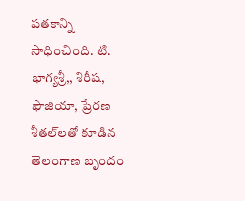పతకాన్ని సాధించింది. టి. భాగ్యశ్రీ,, శిరీష, ఫౌజియా, ప్రేరణ శీతల్‌లతో కూడిన తెలంగాణ బృందం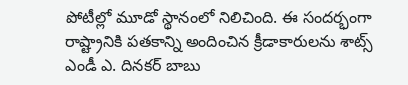పోటీల్లో మూడో స్థానంలో నిలిచింది. ఈ సందర్భంగా రాష్ట్రానికి పతకాన్ని అందించిన క్రీడాకారులను శాట్స్‌ ఎండీ ఎ. దినకర్‌ బాబు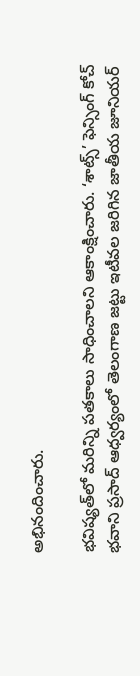అభినందించారు.

భవిష్యత్‌లో మరిన్ని పతకాలు సాధించాలని ఆకాంక్షించారు. ‘శాట్స్‌’ ఫెన్సింగ్‌ కోచ్‌ భవాని ప్రసాద్‌ ఆధ్వర్యంలో తెలంగాణ జట్టు ఇటీవల జరిగిన జాతీయ జూనియర్‌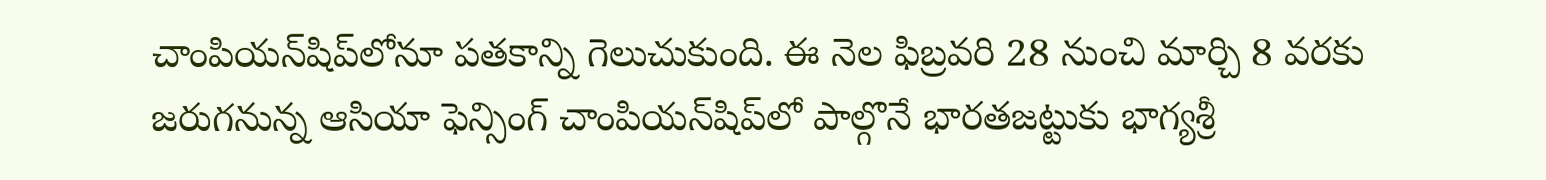చాంపియన్‌షిప్‌లోనూ పతకాన్ని గెలుచుకుంది. ఈ నెల ఫిబ్రవరి 28 నుంచి మార్చి 8 వరకు జరుగనున్న ఆసియా ఫెన్సింగ్‌ చాంపియన్‌షిప్‌లో పాల్గొనే భారతజట్టుకు భాగ్యశ్రీ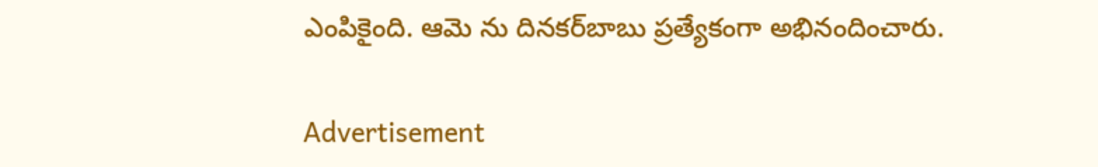ఎంపికైంది. ఆమె ను దినకర్‌బాబు ప్రత్యేకంగా అభినందించారు.

Advertisement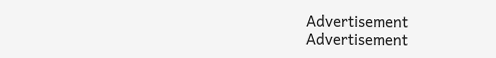Advertisement
Advertisement